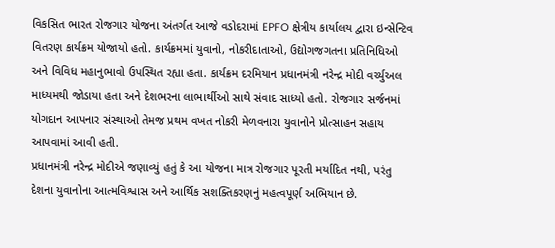વિકસિત ભારત રોજગાર યોજના અંતર્ગત આજે વડોદરામાં EPFO ક્ષેત્રીય કાર્યાલય દ્વારા ઇન્સેન્ટિવ વિતરણ કાર્યક્રમ યોજાયો હતો. કાર્યક્રમમાં યુવાનો, નોકરીદાતાઓ, ઉદ્યોગજગતના પ્રતિનિધિઓ અને વિવિધ મહાનુભાવો ઉપસ્થિત રહ્યા હતા. કાર્યક્રમ દરમિયાન પ્રધાનમંત્રી નરેન્દ્ર મોદી વર્ચ્યુઅલ માધ્યમથી જોડાયા હતા અને દેશભરના લાભાર્થીઓ સાથે સંવાદ સાધ્યો હતો. રોજગાર સર્જનમાં યોગદાન આપનાર સંસ્થાઓ તેમજ પ્રથમ વખત નોકરી મેળવનારા યુવાનોને પ્રોત્સાહન સહાય આપવામાં આવી હતી.
પ્રધાનમંત્રી નરેન્દ્ર મોદીએ જણાવ્યું હતું કે આ યોજના માત્ર રોજગાર પૂરતી મર્યાદિત નથી, પરંતુ દેશના યુવાનોના આત્મવિશ્વાસ અને આર્થિક સશક્તિકરણનું મહત્વપૂર્ણ અભિયાન છે.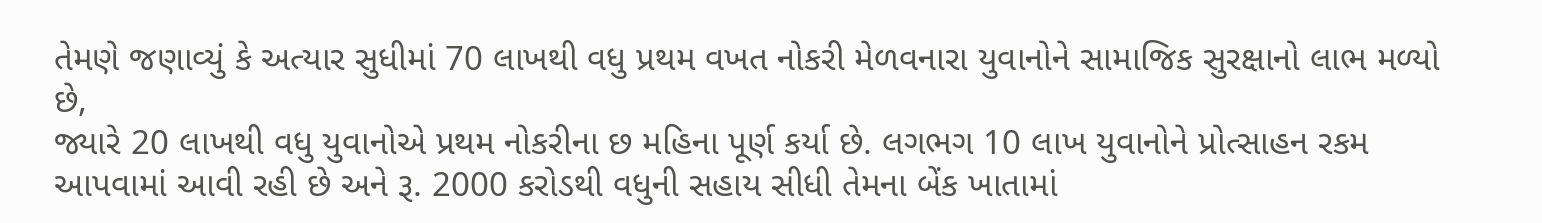તેમણે જણાવ્યું કે અત્યાર સુધીમાં 70 લાખથી વધુ પ્રથમ વખત નોકરી મેળવનારા યુવાનોને સામાજિક સુરક્ષાનો લાભ મળ્યો છે,
જ્યારે 20 લાખથી વધુ યુવાનોએ પ્રથમ નોકરીના છ મહિના પૂર્ણ કર્યા છે. લગભગ 10 લાખ યુવાનોને પ્રોત્સાહન રકમ આપવામાં આવી રહી છે અને રૂ. 2000 કરોડથી વધુની સહાય સીધી તેમના બેંક ખાતામાં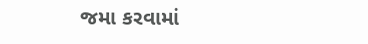જમા કરવામાં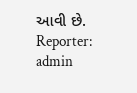આવી છે.
Reporter: admin